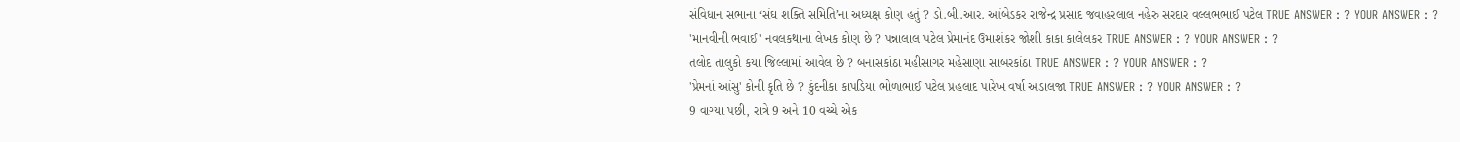સંવિધાન સભાના ‘સંઘ શક્તિ સમિતિ’ના અધ્યક્ષ કોણ હતું ? ડો.બી.આર. આંબેડકર રાજેન્દ્ર પ્રસાદ જવાહરલાલ નહેરુ સરદાર વલ્લભભાઈ પટેલ TRUE ANSWER : ? YOUR ANSWER : ?
'માનવીની ભવાઈ' નવલકથાના લેખક કોણ છે ? પન્નાલાલ પટેલ પ્રેમાનંદ ઉમાશંકર જોશી કાકા કાલેલકર TRUE ANSWER : ? YOUR ANSWER : ?
તલોદ તાલુકો કયા જિલ્લામાં આવેલ છે ? બનાસકાંઠા મહીસાગર મહેસાણા સાબરકાંઠા TRUE ANSWER : ? YOUR ANSWER : ?
'પ્રેમનાં આંસુ' કોની કૃતિ છે ? કુંદનીકા કાપડિયા ભોળાભાઈ પટેલ પ્રહલાદ પારેખ વર્ષા અડાલજા TRUE ANSWER : ? YOUR ANSWER : ?
9 વાગ્યા પછી, રાત્રે 9 અને 10 વચ્ચે એક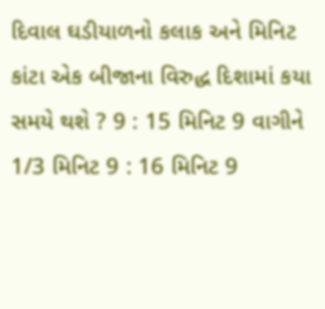દિવાલ ઘડીયાળનો કલાક અને મિનિટ કાંટા એક બીજાના વિરુદ્ધ દિશામાં કયા સમયે થશે ? 9 : 15 મિનિટ 9 વાગીને 1/3 મિનિટ 9 : 16 મિનિટ 9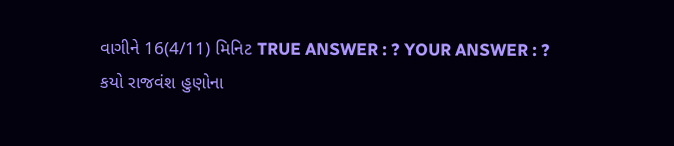વાગીને 16(4/11) મિનિટ TRUE ANSWER : ? YOUR ANSWER : ?
કયો રાજવંશ હુણોના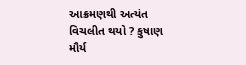આક્રમણથી અત્યંત વિચલીત થયો ? કુષાણ મૌર્ય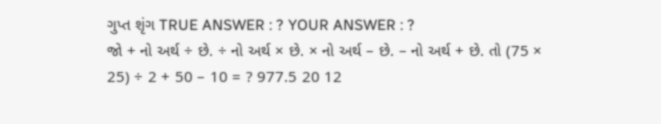ગુપ્ત શૃંગ TRUE ANSWER : ? YOUR ANSWER : ?
જો + નો અર્થ ÷ છે. ÷ નો અર્થ × છે. × નો અર્થ – છે. – નો અર્થ + છે. તો (75 × 25) ÷ 2 + 50 – 10 = ? 977.5 20 12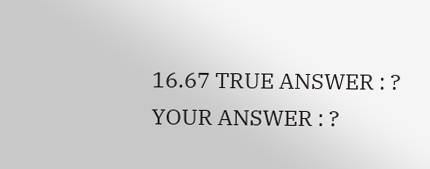16.67 TRUE ANSWER : ? YOUR ANSWER : ?